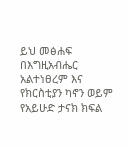ይህ መፅሐፍ በእግዚአብሔር አልተነፀረም እና የክርስቲያን ካኖን ወይም የአይሁድ ታናክ ክፍል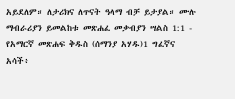አይደለም። ለታሪክና ለጥናት ዓላማ ብቻ ይታያል። ሙሉ ማብራሪያን ይመልከቱ መጽሐፈ መቃብያን ሣልስ 1:1 - የአማርኛ መጽሐፍ ቅዱስ (ሰማንያ አሃዱ)1 ግፈኛና አሳች፥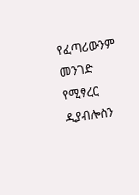የፈጣሪውንም መንገድ የሚፃረር ዲያብሎስን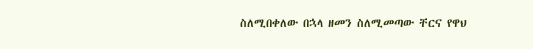ስለሚበቀለው በኋላ ዘመን ስለሚመጣው ቸርና የዋህ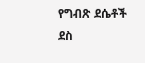የግብጽ ደሴቶች ደስ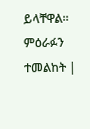ይላቸዋል። ምዕራፉን ተመልከት |